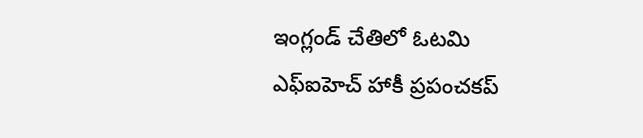ఇంగ్లండ్ చేతిలో ఓటమి
ఎఫ్ఐహెచ్ హాకీ ప్రపంచకప్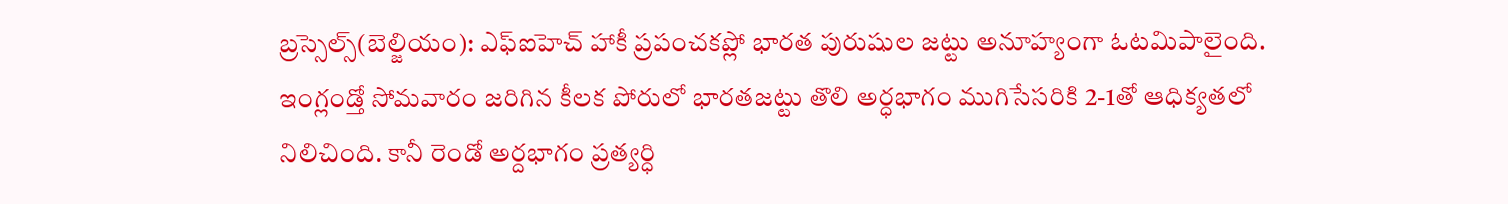బ్రస్సెల్స్(బెల్జియం): ఎఫ్ఐహెచ్ హాకీ ప్రపంచకప్లో భారత పురుషుల జట్టు అనూహ్యంగా ఓటమిపాలైంది. ఇంగ్లండ్తో సోమవారం జరిగిన కీలక పోరులో భారతజట్టు తొలి అర్ధభాగం ముగిసేసరికి 2-1తో ఆధిక్యతలో నిలిచింది. కానీ రెండో అర్దభాగం ప్రత్యర్ధి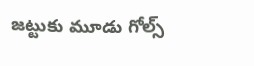జట్టుకు మూడు గోల్స్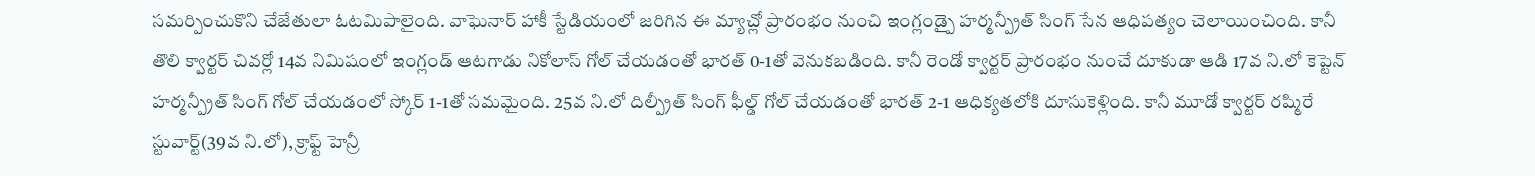సమర్పించుకొని చేజేతులా ఓటమిపాలైంది. వాఘెనార్ హాకీ స్టేడియంలో జరిగిన ఈ మ్యాచ్లో ప్రారంభం నుంచి ఇంగ్లండ్పై హర్మన్ప్రీత్ సింగ్ సేన ఆధిపత్యం చెలాయించింది. కానీ తొలి క్వార్టర్ చివర్లో 14వ నిమిషంలో ఇంగ్లండ్ ఆటగాడు నికోలాస్ గోల్ చేయడంతో భారత్ 0-1తో వెనుకబడింది. కానీ రెండో క్వార్టర్ ప్రారంభం నుంచే దూకుడా ఆడి 17వ ని.లో కెప్టెన్ హర్మన్ప్రీత్ సింగ్ గోల్ చేయడంలో స్కోర్ 1-1తో సమమైంది. 25వ ని.లో దిల్ప్రీత్ సింగ్ ఫీల్డ్ గోల్ చేయడంతో భారత్ 2-1 ఆధిక్యతలోకి దూసుకెళ్లింది. కానీ మూడో క్వార్టర్ రష్మిరే స్టువార్ట్(39వ ని.లో), క్రాఫ్ట్ హెన్రీ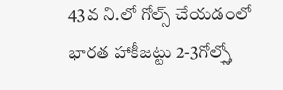43వ ని.లో గోల్స్ చేయడంలో భారత హాకీజట్టు 2-3గోల్స్తో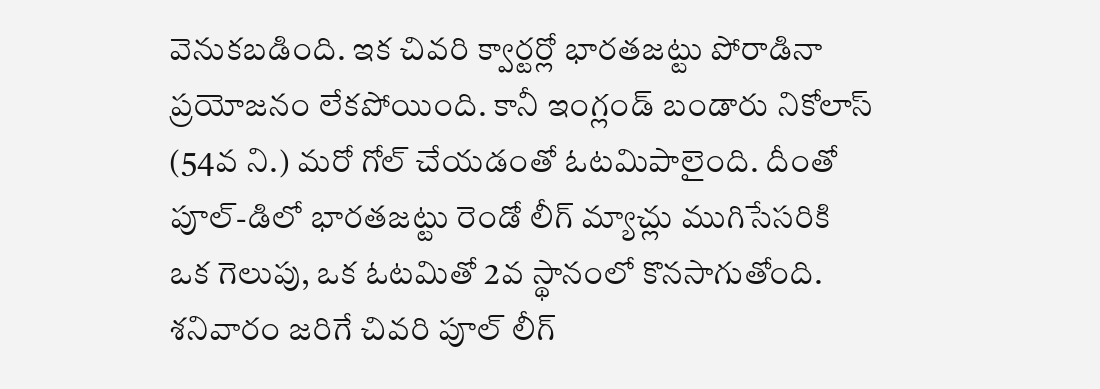వెనుకబడింది. ఇక చివరి క్వార్టర్లో భారతజట్టు పోరాడినా ప్రయోజనం లేకపోయింది. కానీ ఇంగ్లండ్ బండారు నికోలాస్ (54వ ని.) మరో గోల్ చేయడంతో ఓటమిపాలైంది. దీంతో పూల్-డిలో భారతజట్టు రెండో లీగ్ మ్యాచ్లు ముగిసేసరికి ఒక గెలుపు, ఒక ఓటమితో 2వ స్థానంలో కొనసాగుతోంది. శనివారం జరిగే చివరి పూల్ లీగ్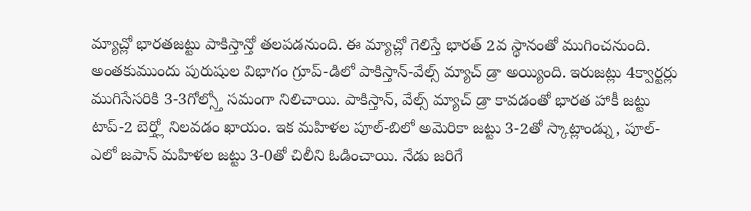మ్యాచ్లో భారతజట్టు పాకిస్తాన్తో తలపడనుంది. ఈ మ్యాచ్లో గెలిస్తే భారత్ 2వ స్థానంతో ముగించనుంది. అంతకుముందు పురుషుల విభాగం గ్రూప్-డిలో పాకిస్తాన్-వేల్స్ మ్యాచ్ డ్రా అయ్యింది. ఇరుజట్లు 4క్వార్టర్లు ముగిసేసరికి 3-3గోల్స్తో సమంగా నిలిచాయి. పాకిస్తాన్, వేల్స్ మ్యాచ్ డ్రా కావడంతో భారత హాకీ జట్టు టాప్-2 బెర్త్లో నిలవడం ఖాయం. ఇక మహిళల పూల్-బిలో అమెరికా జట్టు 3-2తో స్కాట్లాండ్ను, పూల్-ఎలో జపాన్ మహిళల జట్టు 3-0తో చిలీని ఓడించాయి. నేడు జరిగే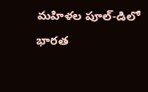మహిళల పూల్-డిలో భారత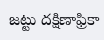జట్టు దక్షిణాఫ్రికా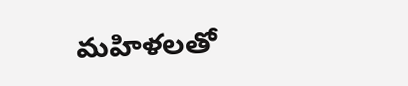మహిళలతో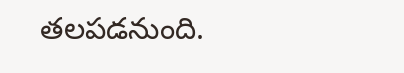తలపడనుంది.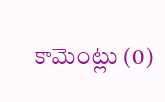కామెంట్లు (0)